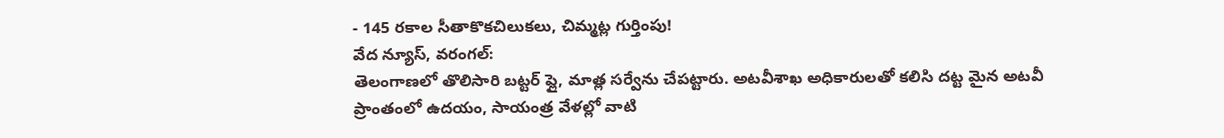- 145 రకాల సీతాకొకచిలుకలు, చిమ్మట్ల గుర్తింపు!
వేద న్యూస్, వరంగల్:
తెలంగాణలో తొలిసారి బట్టర్ ఫ్లై, మాత్ల సర్వేను చేపట్టారు. అటవీశాఖ అధికారులతో కలిసి దట్ట మైన అటవీ ప్రాంతంలో ఉదయం, సాయంత్ర వేళల్లో వాటి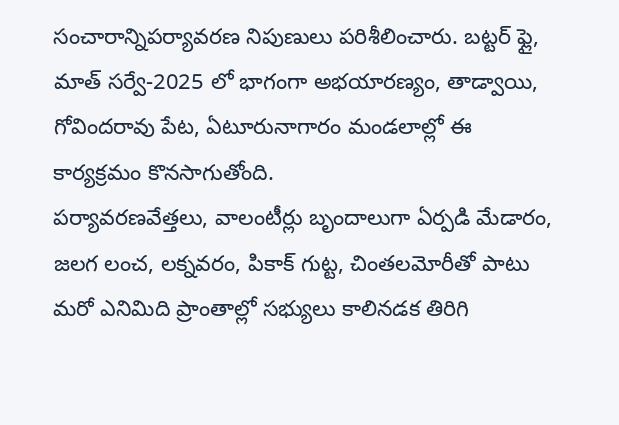సంచారాన్నిపర్యావరణ నిపుణులు పరిశీలించారు. బట్టర్ ఫ్లై, మాత్ సర్వే-2025 లో భాగంగా అభయారణ్యం, తాడ్వాయి, గోవిందరావు పేట, ఏటూరునాగారం మండలాల్లో ఈ కార్యక్రమం కొనసాగుతోంది.
పర్యావరణవేత్తలు, వాలంటీర్లు బృందాలుగా ఏర్పడి మేడారం, జలగ లంచ, లక్నవరం, పికాక్ గుట్ట, చింతలమోరీతో పాటు మరో ఎనిమిది ప్రాంతాల్లో సభ్యులు కాలినడక తిరిగి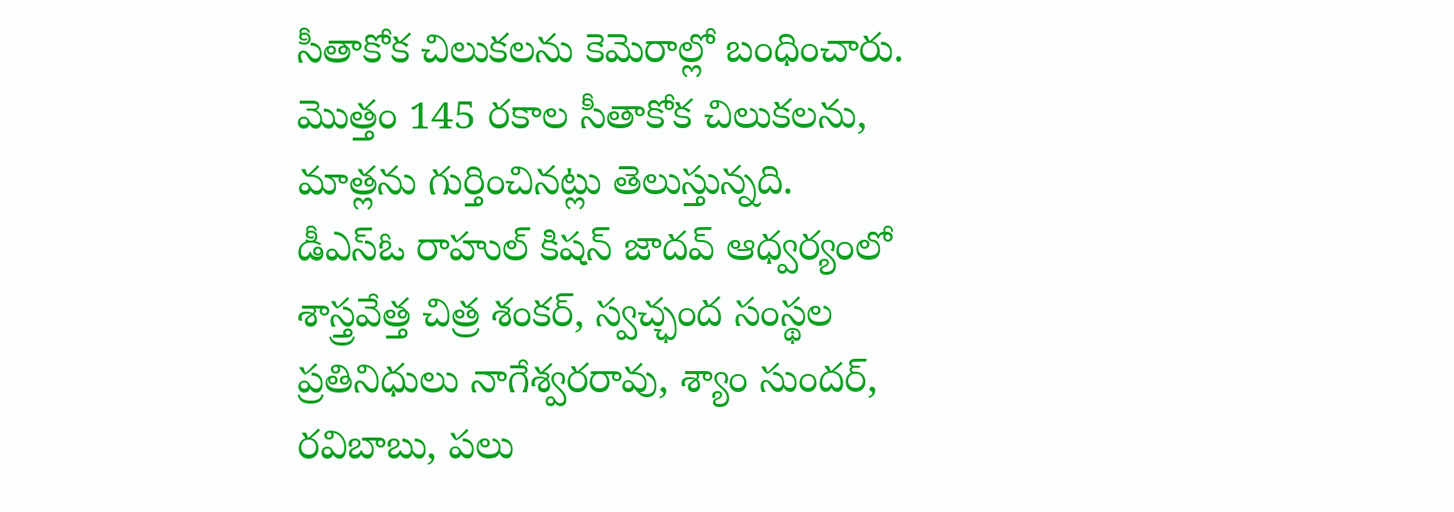సీతాకోక చిలుకలను కెమెరాల్లో బంధించారు.
మొత్తం 145 రకాల సీతాకోక చిలుకలను, మాత్లను గుర్తించినట్లు తెలుస్తున్నది.
డీఎస్ఓ రాహుల్ కిషన్ జాదవ్ ఆధ్వర్యంలో శాస్త్రవేత్త చిత్ర శంకర్, స్వచ్ఛంద సంస్థల ప్రతినిధులు నాగేశ్వరరావు, శ్యాం సుందర్, రవిబాబు, పలు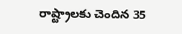రాష్ట్రాలకు చెందిన 35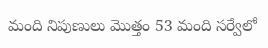మంది నిపుణులు మొత్తం 53 మంది సర్వేలో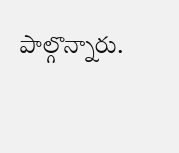పాల్గొన్నారు.